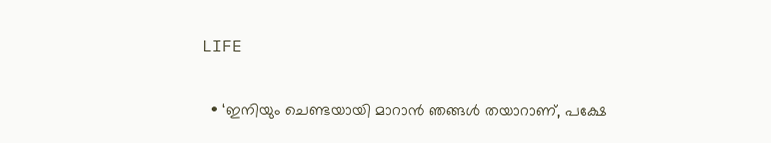LIFE

  • ‘ഇനിയും ചെണ്ടയായി മാറാന്‍ ഞങ്ങള്‍ തയാറാണ്, പക്ഷേ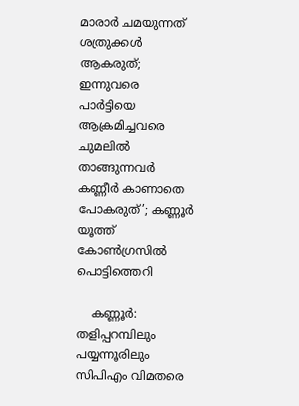മാരാര്‍ ചമയുന്നത് ശത്രുക്കള്‍ ആകരുത്; ഇന്നുവരെ പാര്‍ട്ടിയെ ആക്രമിച്ചവരെ ചുമലില്‍ താങ്ങുന്നവര്‍ കണ്ണീര്‍ കാണാതെ പോകരുത്’; കണ്ണൂര്‍ യൂത്ത് കോണ്‍ഗ്രസില്‍ പൊട്ടിത്തെറി

    കണ്ണൂര്‍: തളിപ്പറമ്പിലും പയ്യന്നൂരിലും സിപിഎം വിമതരെ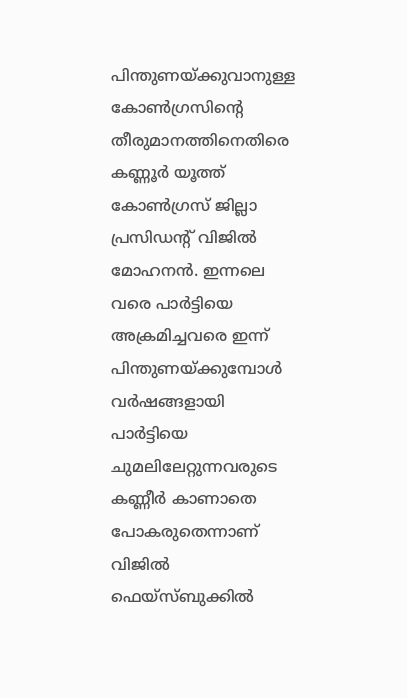പിന്തുണയ്ക്കുവാനുള്ള കോണ്‍ഗ്രസിന്റെ തീരുമാനത്തിനെതിരെ കണ്ണൂര്‍ യൂത്ത് കോണ്‍ഗ്രസ് ജില്ലാ പ്രസിഡന്റ് വിജില്‍ മോഹനന്‍. ഇന്നലെ വരെ പാര്‍ട്ടിയെ അക്രമിച്ചവരെ ഇന്ന് പിന്തുണയ്ക്കുമ്പോള്‍ വര്‍ഷങ്ങളായി പാര്‍ട്ടിയെ ചുമലിലേറ്റുന്നവരുടെ കണ്ണീര്‍ കാണാതെ പോകരുതെന്നാണ് വിജില്‍ ഫെയ്‌സ്ബുക്കില്‍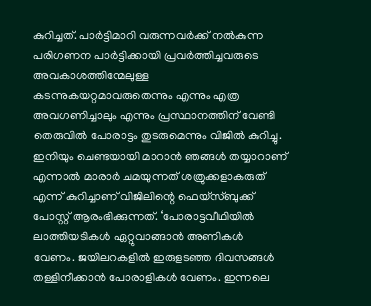കുറിച്ചത്. പാര്‍ട്ടിമാറി വരുന്നവര്‍ക്ക് നല്‍കുന്ന പരിഗണന പാര്‍ട്ടിക്കായി പ്രവര്‍ത്തിച്ചവരുടെ അവകാശത്തിന്മേലുള്ള കടന്നുകയറ്റമാവരുതെന്നും എന്നും എത്ര അവഗണിച്ചാലും എന്നും പ്രസ്ഥാനത്തിന് വേണ്ടി തെരുവില്‍ പോരാട്ടം തുടരുമെന്നും വിജില്‍ കുറിച്ചു. ഇനിയും ചെണ്ടയായി മാറാന്‍ ഞങ്ങള്‍ തയ്യാറാണ് എന്നാല്‍ മാരാര്‍ ചമയുന്നത് ശത്രുക്കളാകരുത് എന്ന് കുറിച്ചാണ് വിജിലിന്റെ ഫെയ്‌സ്ബുക്ക് പോസ്റ്റ് ആരംഭിക്കുന്നത്. ‘പോരാട്ടവീഥിയില്‍ ലാത്തിയടികള്‍ ഏറ്റുവാങ്ങാന്‍ അണികള്‍ വേണം. ജയിലറകളില്‍ ഇരുളടഞ്ഞ ദിവസങ്ങള്‍ തള്ളിനീക്കാന്‍ പോരാളികള്‍ വേണം. ഇന്നലെ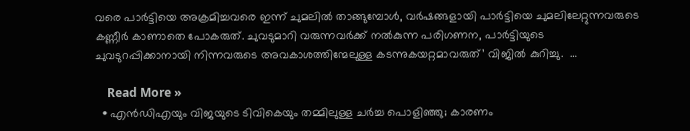വരെ പാര്‍ട്ടിയെ അക്രമിച്ചവരെ ഇന്ന് ചുമലില്‍ താങ്ങുമ്പോള്‍, വര്‍ഷങ്ങളായി പാര്‍ട്ടിയെ ചുമലിലേറ്റുന്നവരുടെ കണ്ണീര്‍ കാണാതെ പോകരുത്. ചുവടുമാറി വരുന്നവര്‍ക്ക് നല്‍കുന്ന പരിഗണന, പാര്‍ട്ടിയുടെ ചുവടുറപ്പിക്കാനായി നിന്നവരുടെ അവകാശത്തിന്മേലുള്ള കടന്നുകയറ്റമാവരുത്’ വിജില്‍ കുറിച്ചു.  …

    Read More »
  • എന്‍ഡിഎയും വിജയുടെ ടിവികെയും തമ്മിലുള്ള ചര്‍ച്ച പൊളിഞ്ഞു; കാരണം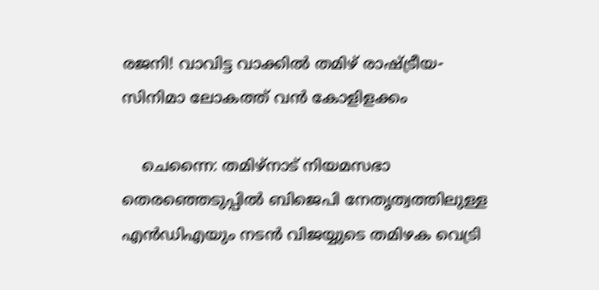രജനി! വാവിട്ട വാക്കില്‍ തമിഴ് രാഷ്ട്രീയ- സിനിമാ ലോകത്ത് വന്‍ കോളിളക്കം

    ചെന്നൈ: തമിഴ്നാട് നിയമസഭാ തെരഞ്ഞെടുപ്പില്‍ ബിജെപി നേതൃത്വത്തിലുള്ള എന്‍ഡിഎയും നടന്‍ വിജയ്യുടെ തമിഴക വെട്രി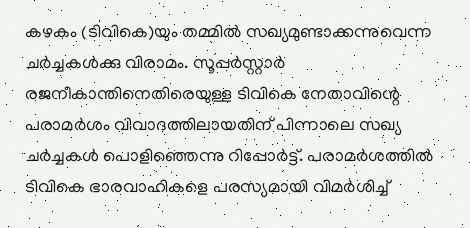കഴകം (ടിവികെ)യും തമ്മില്‍ സഖ്യമുണ്ടാക്കന്നുവെന്ന ചര്‍ച്ചകള്‍ക്കു വിരാമം. സൂപ്പര്‍സ്റ്റാര്‍ രജനീകാന്തിനെതിരെയുള്ള ടിവികെ നേതാവിന്റെ പരാമര്‍ശം വിവാദത്തിലായതിന് പിന്നാലെ സഖ്യ ചര്‍ച്ചകള്‍ പൊളിഞ്ഞെന്നു റിപ്പോര്‍ട്ട്. പരാമര്‍ശത്തില്‍ ടിവികെ ഭാരവാഹികളെ പരസ്യമായി വിമര്‍ശിച്ച്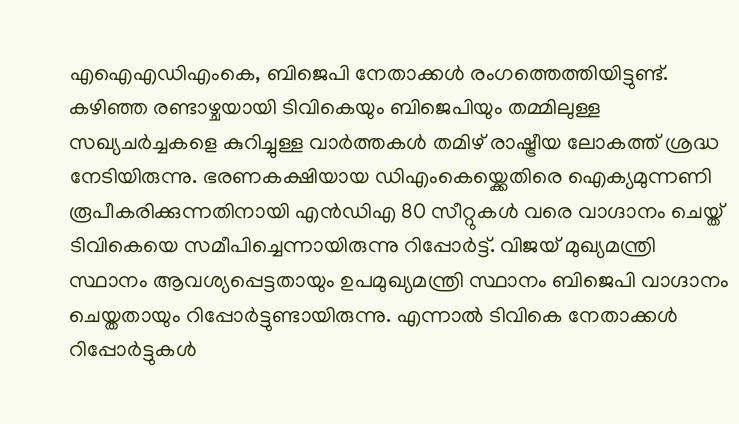എഐഎഡിഎംകെ, ബിജെപി നേതാക്കള്‍ രംഗത്തെത്തിയിട്ടുണ്ട്. കഴിഞ്ഞ രണ്ടാഴ്ചയായി ടിവികെയും ബിജെപിയും തമ്മിലുള്ള സഖ്യചര്‍ച്ചകളെ കുറിച്ചുള്ള വാര്‍ത്തകള്‍ തമിഴ് രാഷ്ട്രീയ ലോകത്ത് ശ്രദ്ധ നേടിയിരുന്നു. ഭരണകക്ഷിയായ ഡിഎംകെയ്ക്കെതിരെ ഐക്യമുന്നണി രൂപീകരിക്കുന്നതിനായി എന്‍ഡിഎ 80 സീറ്റുകള്‍ വരെ വാഗ്ദാനം ചെയ്ത് ടിവികെയെ സമീപിച്ചെന്നായിരുന്നു റിപ്പോര്‍ട്ട്. വിജയ് മുഖ്യമന്ത്രി സ്ഥാനം ആവശ്യപ്പെട്ടതായും ഉപമുഖ്യമന്ത്രി സ്ഥാനം ബിജെപി വാഗ്ദാനം ചെയ്തതായും റിപ്പോര്‍ട്ടുണ്ടായിരുന്നു. എന്നാല്‍ ടിവികെ നേതാക്കള്‍ റിപ്പോര്‍ട്ടുകള്‍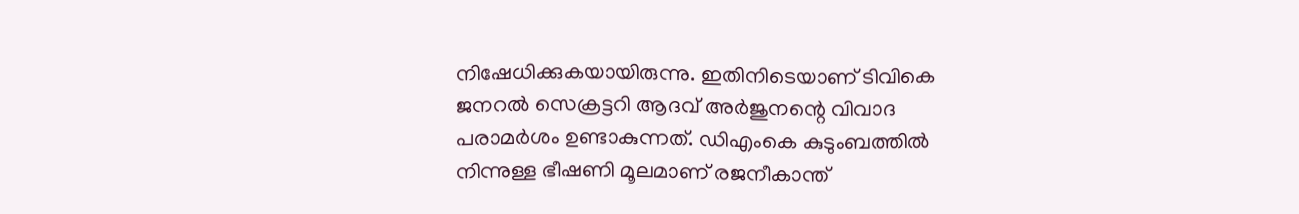നിഷേധിക്കുകയായിരുന്നു. ഇതിനിടെയാണ് ടിവികെ ജനറല്‍ സെക്രട്ടറി ആദവ് അര്‍ജുനന്റെ വിവാദ പരാമര്‍ശം ഉണ്ടാകുന്നത്. ഡിഎംകെ കുടുംബത്തില്‍ നിന്നുള്ള ഭീഷണി മൂലമാണ് രജനീകാന്ത്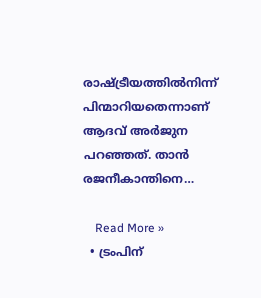രാഷ്ട്രീയത്തില്‍നിന്ന് പിന്മാറിയതെന്നാണ് ആദവ് അര്‍ജുന പറഞ്ഞത്. താന്‍ രജനീകാന്തിനെ…

    Read More »
  • ട്രംപിന്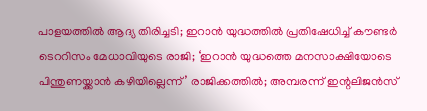പാളയത്തില്‍ ആദ്യ തിരിച്ചടി; ഇറാന്‍ യുദ്ധത്തില്‍ പ്രതിഷേധിച്ച് കൗണ്ടര്‍ ടെററിസം മേധാവിയുടെ രാജി; ‘ഇറാന്‍ യുദ്ധത്തെ മനസാക്ഷിയോടെ പിന്തുണയ്ക്കാന്‍ കഴിയില്ലെന്ന്’ രാജിക്കത്തില്‍; അമ്പരന്ന് ഇന്റലിജന്‍സ്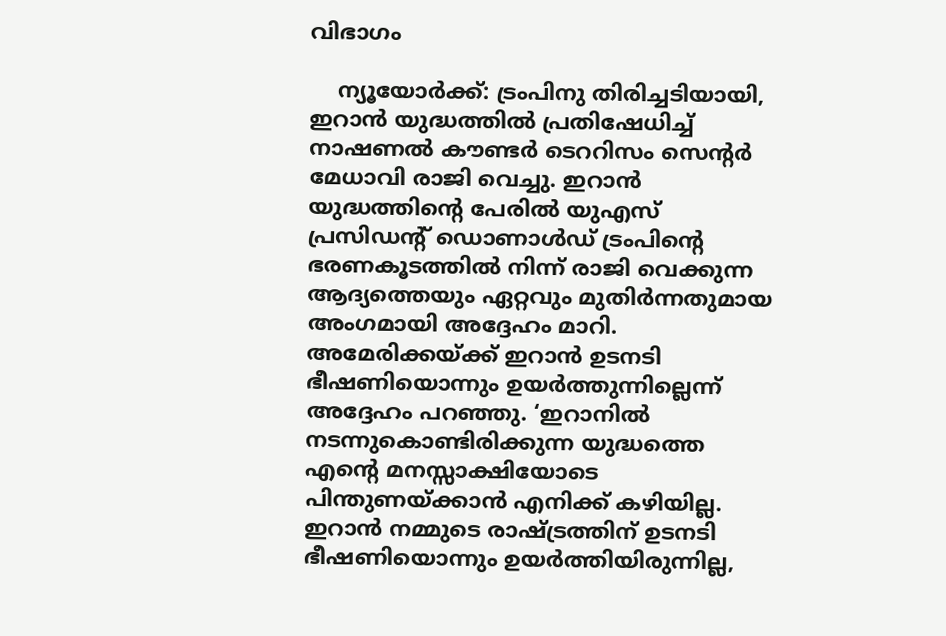വിഭാഗം

    ന്യൂയോര്‍ക്ക്: ട്രംപിനു തിരിച്ചടിയായി, ഇറാന്‍ യുദ്ധത്തില്‍ പ്രതിഷേധിച്ച് നാഷണല്‍ കൗണ്ടര്‍ ടെററിസം സെന്റര്‍ മേധാവി രാജി വെച്ചു. ഇറാന്‍ യുദ്ധത്തിന്റെ പേരില്‍ യുഎസ് പ്രസിഡന്റ് ഡൊണാള്‍ഡ് ട്രംപിന്റെ ഭരണകൂടത്തില്‍ നിന്ന് രാജി വെക്കുന്ന ആദ്യത്തെയും ഏറ്റവും മുതിര്‍ന്നതുമായ അംഗമായി അദ്ദേഹം മാറി. അമേരിക്കയ്ക്ക് ഇറാന്‍ ഉടനടി ഭീഷണിയൊന്നും ഉയര്‍ത്തുന്നില്ലെന്ന് അദ്ദേഹം പറഞ്ഞു. ‘ഇറാനില്‍ നടന്നുകൊണ്ടിരിക്കുന്ന യുദ്ധത്തെ എന്റെ മനസ്സാക്ഷിയോടെ പിന്തുണയ്ക്കാന്‍ എനിക്ക് കഴിയില്ല. ഇറാന്‍ നമ്മുടെ രാഷ്ട്രത്തിന് ഉടനടി ഭീഷണിയൊന്നും ഉയര്‍ത്തിയിരുന്നില്ല,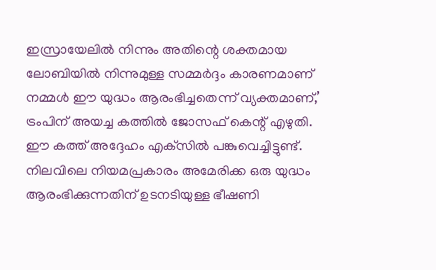ഇസ്രായേലില്‍ നിന്നും അതിന്റെ ശക്തമായ ലോബിയില്‍ നിന്നുമുള്ള സമ്മര്‍ദ്ദം കാരണമാണ് നമ്മള്‍ ഈ യുദ്ധം ആരംഭിച്ചതെന്ന് വ്യക്തമാണ്,’ ട്രംപിന് അയച്ച കത്തില്‍ ജോസഫ് കെന്റ് എഴുതി. ഈ കത്ത് അദ്ദേഹം എക്‌സില്‍ പങ്കുവെച്ചിട്ടുണ്ട്. നിലവിലെ നിയമപ്രകാരം അമേരിക്ക ഒരു യുദ്ധം ആരംഭിക്കുന്നതിന് ഉടനടിയുള്ള ഭീഷണി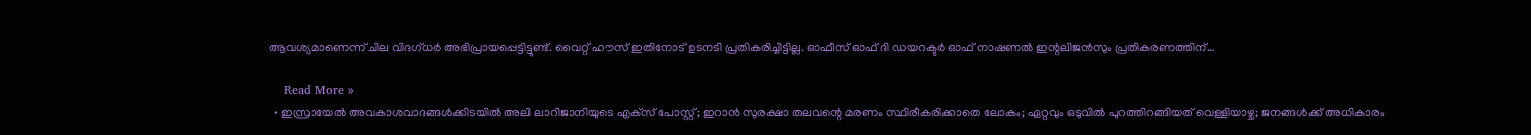ആവശ്യമാണെന്ന് ചില വിദഗ്ധര്‍ അഭിപ്രായപ്പെട്ടിട്ടുണ്ട്. വൈറ്റ് ഹൗസ് ഇതിനോട് ഉടനടി പ്രതികരിച്ചിട്ടില്ല. ഓഫീസ് ഓഫ് ദി ഡയറക്ടര്‍ ഓഫ് നാഷണല്‍ ഇന്റലിജന്‍സും പ്രതികരണത്തിന്…

    Read More »
  • ഇസ്രായേല്‍ അവകാശവാദങ്ങള്‍ക്കിടയില്‍ അലി ലാറിജാനിയുടെ എക്‌സ് പോസ്റ്റ്; ഇറാന്‍ സുരക്ഷാ തലവന്റെ മരണം സ്ഥിരീകരിക്കാതെ ലോകം; ഏറ്റവും ഒടുവില്‍ പുറത്തിറങ്ങിയത് വെള്ളിയാഴ്ച; ജനങ്ങള്‍ക്ക് അധികാരം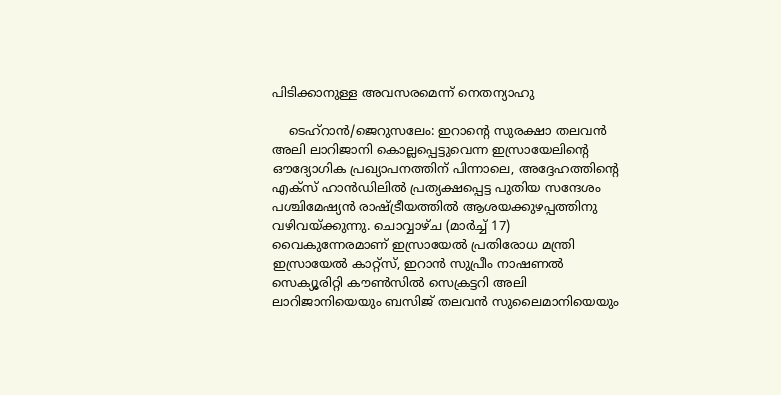പിടിക്കാനുള്ള അവസരമെന്ന് നെതന്യാഹു

    ടെഹ്റാന്‍/ജെറുസലേം: ഇറാന്റെ സുരക്ഷാ തലവന്‍ അലി ലാറിജാനി കൊല്ലപ്പെട്ടുവെന്ന ഇസ്രായേലിന്റെ ഔദ്യോഗിക പ്രഖ്യാപനത്തിന് പിന്നാലെ, അദ്ദേഹത്തിന്റെ എക്‌സ് ഹാന്‍ഡിലില്‍ പ്രത്യക്ഷപ്പെട്ട പുതിയ സന്ദേശം പശ്ചിമേഷ്യന്‍ രാഷ്ട്രീയത്തില്‍ ആശയക്കുഴപ്പത്തിനു വഴിവയ്ക്കുന്നു. ചൊവ്വാഴ്ച (മാര്‍ച്ച് 17) വൈകുന്നേരമാണ് ഇസ്രായേല്‍ പ്രതിരോധ മന്ത്രി ഇസ്രായേല്‍ കാറ്റ്സ്, ഇറാന്‍ സുപ്രീം നാഷണല്‍ സെക്യൂരിറ്റി കൗണ്‍സില്‍ സെക്രട്ടറി അലി ലാറിജാനിയെയും ബസിജ് തലവന്‍ സുലൈമാനിയെയും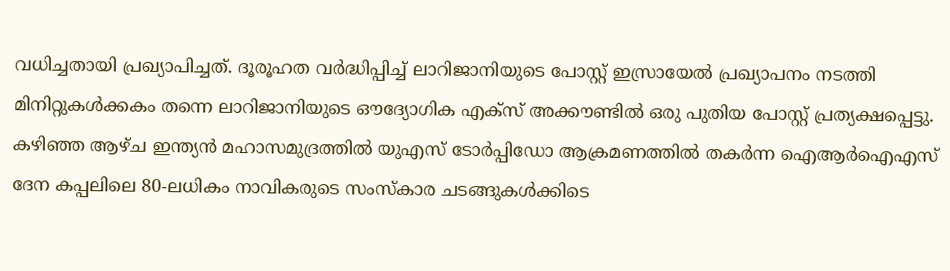വധിച്ചതായി പ്രഖ്യാപിച്ചത്. ദൂരൂഹത വര്‍ദ്ധിപ്പിച്ച് ലാറിജാനിയുടെ പോസ്റ്റ് ഇസ്രായേല്‍ പ്രഖ്യാപനം നടത്തി മിനിറ്റുകള്‍ക്കകം തന്നെ ലാറിജാനിയുടെ ഔദ്യോഗിക എക്‌സ് അക്കൗണ്ടില്‍ ഒരു പുതിയ പോസ്റ്റ് പ്രത്യക്ഷപ്പെട്ടു. കഴിഞ്ഞ ആഴ്ച ഇന്ത്യന്‍ മഹാസമുദ്രത്തില്‍ യുഎസ് ടോര്‍പ്പിഡോ ആക്രമണത്തില്‍ തകര്‍ന്ന ഐആര്‍ഐഎസ് ദേന കപ്പലിലെ 80-ലധികം നാവികരുടെ സംസ്‌കാര ചടങ്ങുകള്‍ക്കിടെ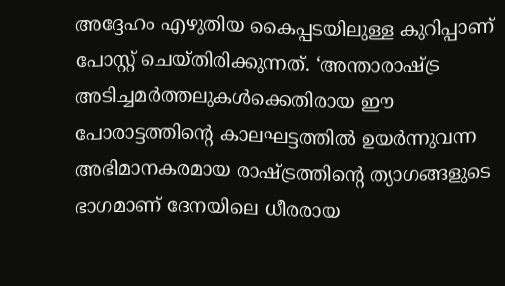അദ്ദേഹം എഴുതിയ കൈപ്പടയിലുള്ള കുറിപ്പാണ് പോസ്റ്റ് ചെയ്തിരിക്കുന്നത്. ‘അന്താരാഷ്ട്ര അടിച്ചമര്‍ത്തലുകള്‍ക്കെതിരായ ഈ പോരാട്ടത്തിന്റെ കാലഘട്ടത്തില്‍ ഉയര്‍ന്നുവന്ന അഭിമാനകരമായ രാഷ്ട്രത്തിന്റെ ത്യാഗങ്ങളുടെ ഭാഗമാണ് ദേനയിലെ ധീരരായ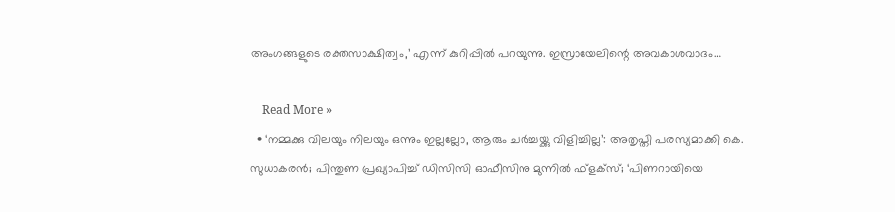അംഗങ്ങളുടെ രക്തസാക്ഷിത്വം,’ എന്ന് കുറിപ്പില്‍ പറയുന്നു. ഇസ്രായേലിന്റെ അവകാശവാദം…

    Read More »
  • ‘നമ്മക്കു വിലയും നിലയും ഒന്നും ഇല്ലല്ലോ, ആരും ചര്‍ച്ചയ്ക്കു വിളിച്ചില്ല’: അതൃപ്തി പരസ്യമാക്കി കെ. സുധാകരന്‍; പിന്തുണ പ്രഖ്യാപിച്ച് ഡിസിസി ഓഫീസിനു മുന്നില്‍ ഫ്‌ളക്‌സ്; ‘പിണറായിയെ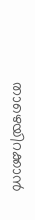താഴെയിറക്കാന്‍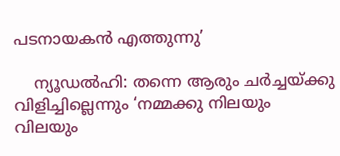പടനായകന്‍ എത്തുന്നു’

    ന്യൂഡല്‍ഹി: തന്നെ ആരും ചര്‍ച്ചയ്ക്കു വിളിച്ചില്ലെന്നും ‘നമ്മക്കു നിലയും വിലയും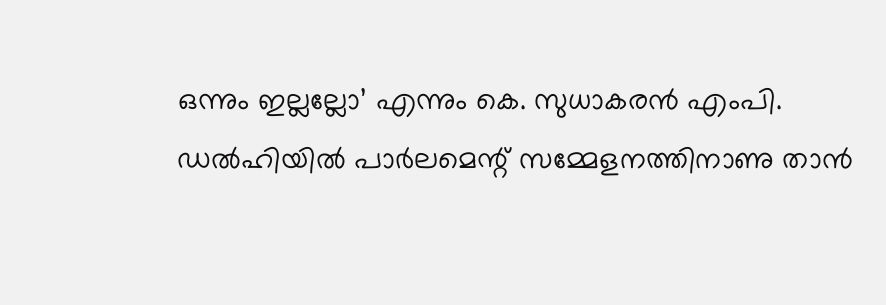ഒന്നും ഇല്ലല്ലോ’ എന്നും കെ. സുധാകരന്‍ എംപി. ഡല്‍ഹിയില്‍ പാര്‍ലമെന്റ് സമ്മേളനത്തിനാണു താന്‍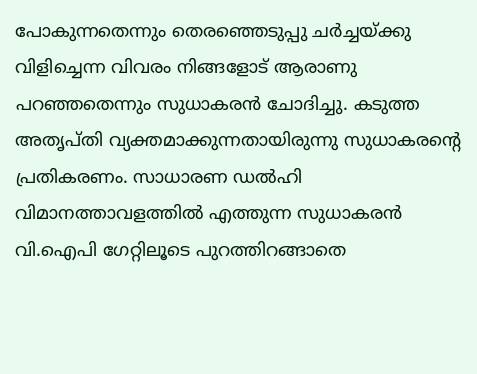പോകുന്നതെന്നും തെരഞ്ഞെടുപ്പു ചര്‍ച്ചയ്ക്കു വിളിച്ചെന്ന വിവരം നിങ്ങളോട് ആരാണു പറഞ്ഞതെന്നും സുധാകരന്‍ ചോദിച്ചു. കടുത്ത അതൃപ്തി വ്യക്തമാക്കുന്നതായിരുന്നു സുധാകരന്റെ പ്രതികരണം. സാധാരണ ഡല്‍ഹി വിമാനത്താവളത്തില്‍ എത്തുന്ന സുധാകരന്‍ വി.ഐപി ഗേറ്റിലൂടെ പുറത്തിറങ്ങാതെ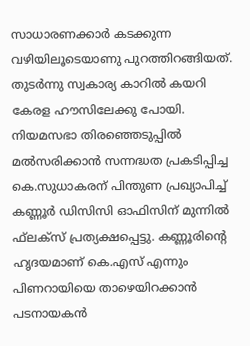സാധാരണക്കാര്‍ കടക്കുന്ന വഴിയിലൂടെയാണു പുറത്തിറങ്ങിയത്. തുടര്‍ന്നു സ്വകാര്യ കാറില്‍ കയറി കേരള ഹൗസിലേക്കു പോയി. നിയമസഭാ തിരഞ്ഞെടുപ്പില്‍ മല്‍സരിക്കാന്‍ സന്നദ്ധത പ്രകടിപ്പിച്ച കെ.സുധാകരന് പിന്തുണ പ്രഖ്യാപിച്ച് കണ്ണൂര്‍ ഡിസിസി ഓഫിസിന് മുന്നില്‍ ഫ്‌ലക്‌സ് പ്രത്യക്ഷപ്പെട്ടു. കണ്ണൂരിന്റെ ഹൃദയമാണ് കെ.എസ് എന്നും പിണറായിയെ താഴെയിറക്കാന്‍ പടനായകന്‍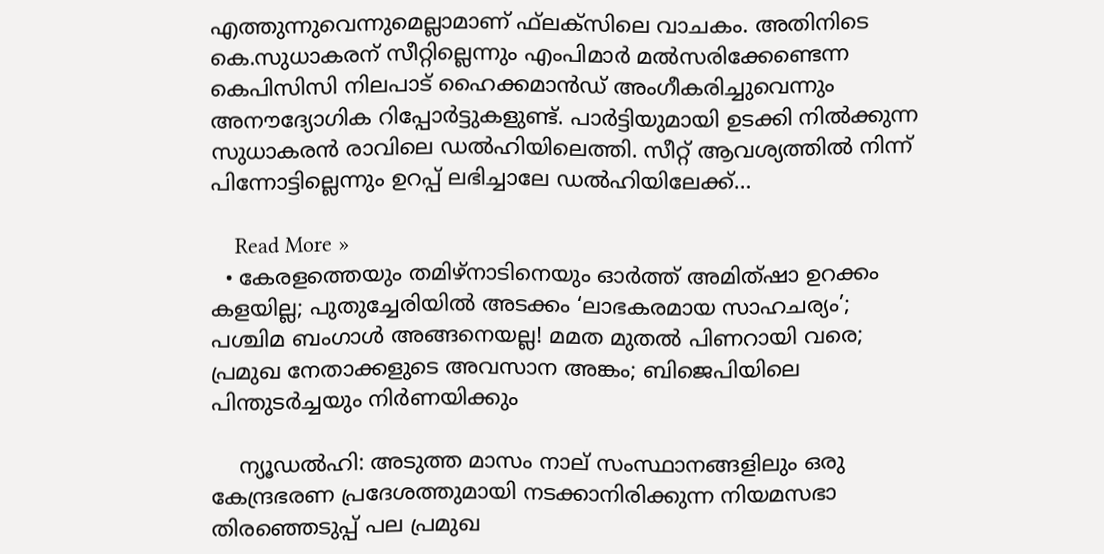എത്തുന്നുവെന്നുമെല്ലാമാണ് ഫ്‌ലക്‌സിലെ വാചകം. അതിനിടെ കെ.സുധാകരന് സീറ്റില്ലെന്നും എംപിമാര്‍ മല്‍സരിക്കേണ്ടെന്ന കെപിസിസി നിലപാട് ഹൈക്കമാന്‍ഡ് അംഗീകരിച്ചുവെന്നും അനൗദ്യോഗിക റിപ്പോര്‍ട്ടുകളുണ്ട്. പാര്‍ട്ടിയുമായി ഉടക്കി നില്‍ക്കുന്ന സുധാകരന്‍ രാവിലെ ഡല്‍ഹിയിലെത്തി. സീറ്റ് ആവശ്യത്തില്‍ നിന്ന് പിന്നോട്ടില്ലെന്നും ഉറപ്പ് ലഭിച്ചാലേ ഡല്‍ഹിയിലേക്ക്…

    Read More »
  • കേരളത്തെയും തമിഴ്‌നാടിനെയും ഓര്‍ത്ത് അമിത്ഷാ ഉറക്കം കളയില്ല; പുതുച്ചേരിയില്‍ അടക്കം ‘ലാഭകരമായ സാഹചര്യം’; പശ്ചിമ ബംഗാള്‍ അങ്ങനെയല്ല! മമത മുതല്‍ പിണറായി വരെ; പ്രമുഖ നേതാക്കളുടെ അവസാന അങ്കം; ബിജെപിയിലെ പിന്തുടര്‍ച്ചയും നിര്‍ണയിക്കും

    ന്യൂഡല്‍ഹി: അടുത്ത മാസം നാല് സംസ്ഥാനങ്ങളിലും ഒരു കേന്ദ്രഭരണ പ്രദേശത്തുമായി നടക്കാനിരിക്കുന്ന നിയമസഭാ തിരഞ്ഞെടുപ്പ് പല പ്രമുഖ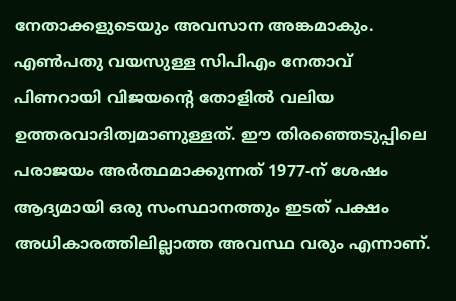നേതാക്കളുടെയും അവസാന അങ്കമാകും. എണ്‍പതു വയസുള്ള സിപിഎം നേതാവ് പിണറായി വിജയന്റെ തോളില്‍ വലിയ ഉത്തരവാദിത്വമാണുള്ളത്. ഈ തിരഞ്ഞെടുപ്പിലെ പരാജയം അര്‍ത്ഥമാക്കുന്നത് 1977-ന് ശേഷം ആദ്യമായി ഒരു സംസ്ഥാനത്തും ഇടത് പക്ഷം അധികാരത്തിലില്ലാത്ത അവസ്ഥ വരും എന്നാണ്.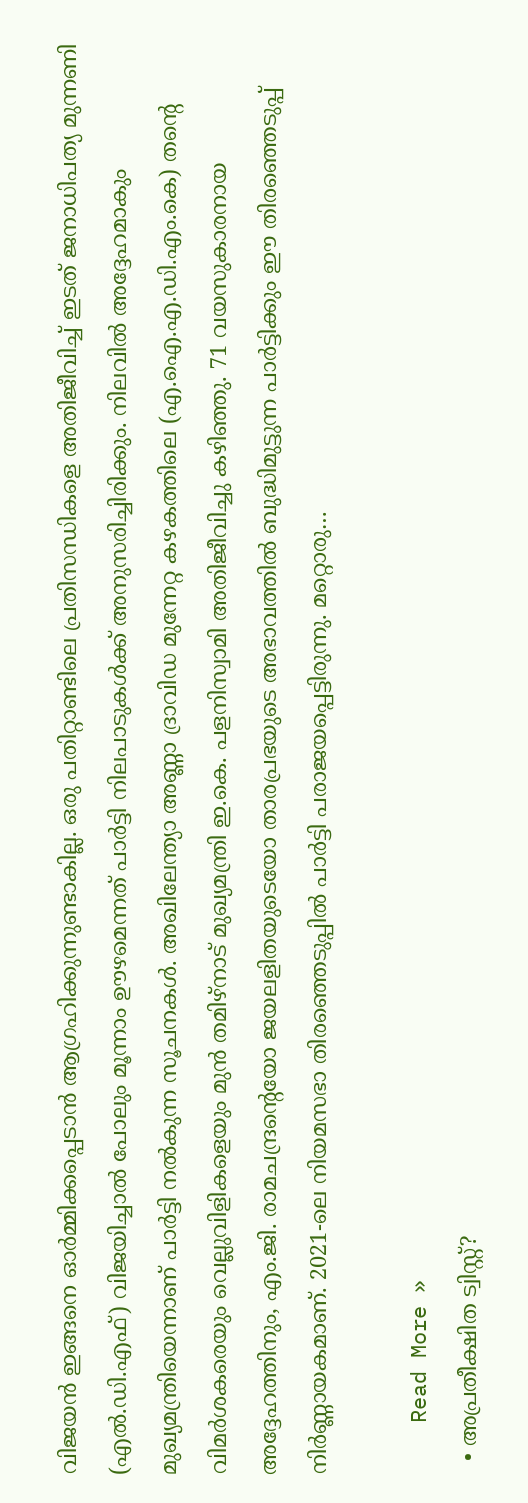വിജയന്‍ ഇങ്ങനെ ഓര്‍മ്മിക്കപ്പെടാന്‍ ആഗ്രഹിക്കുന്നുണ്ടാകില്ല. ഒരു പതിറ്റാണ്ടിലെ പ്രതിസന്ധികളെ അതിജീവിച്ച് ഇടത് ജനാധിപത്യ മുന്നണി (എല്‍.ഡി.എഫ്) വിജയിച്ചാല്‍ പോലും മൂന്നാം ഊഴമെന്നത് പാര്‍ട്ടി നിലപാടുകള്‍ക്ക് അനുസരിച്ചിരിക്കും. നിലവില്‍ അദ്ദേഹമാകും മുഖ്യമന്ത്രിയെന്നാണ് പാര്‍ട്ടി നല്‍കുന്ന സൂചനകള്‍. അഖിലേന്ത്യാ അണ്ണാ ദ്രാവിഡ മുന്നേറ്റ കഴകത്തിലെ (എ.ഐ.എ.ഡി.എം.കെ) തന്റെ വിമര്‍ശകരെയും വെല്ലുവിളികളെയും മുന്‍ തമിഴ്നാട് മുഖ്യമന്ത്രി ഇ.കെ. പളനിസ്വാമി അതിജീവിച്ചു കഴിഞ്ഞു. 71 വയസുകാരനായ അദ്ദേഹത്തിനും, എം.ജി. രാമചന്ദ്രന്റെയോ ജയലളിതയുടെയോ താരപ്രഭയുടെ അഭാവത്തില്‍ ബുദ്ധിമുട്ടുന്ന പാര്‍ട്ടിക്കും ഈ തിരഞ്ഞെടുപ്പ് നിര്‍ണ്ണായകമാണ്. 2021-ലെ നിയമസഭാ തിരഞ്ഞെടുപ്പില്‍ പാര്‍ട്ടി പരാജയപ്പെട്ടിരുന്നു. മറ്റൊരു…

    Read More »
  • അപ്രതീക്ഷിത ട്വിസ്റ്റ്?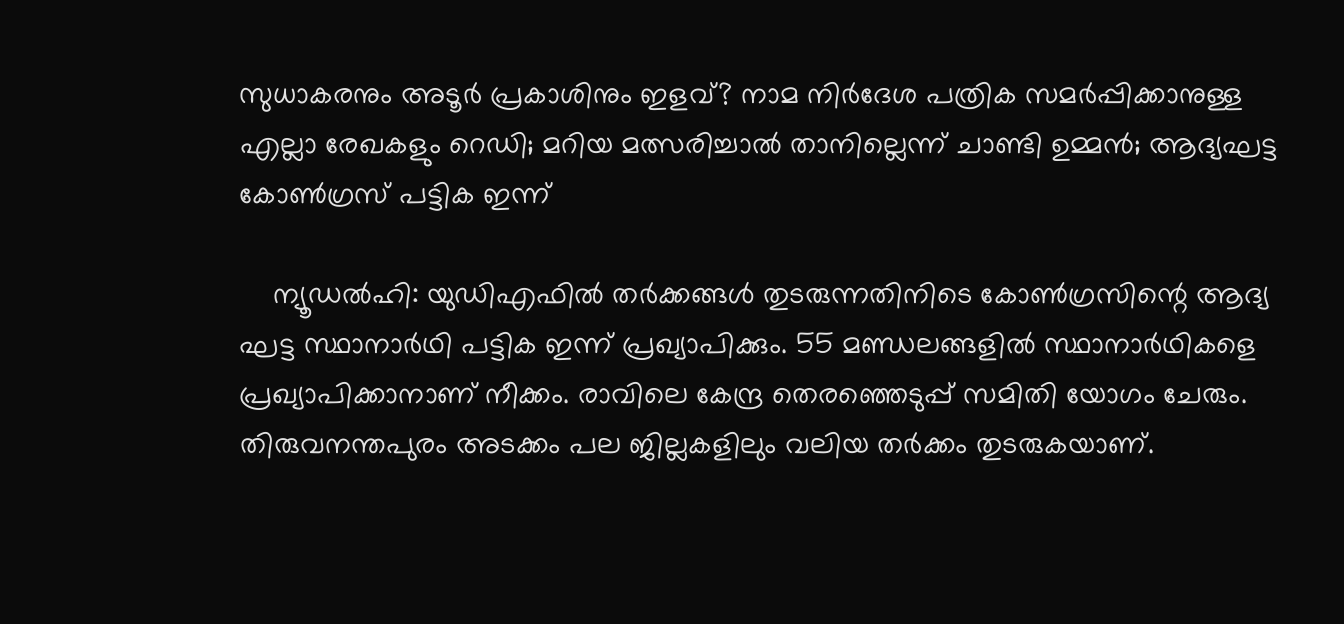സുധാകരനും അടൂര്‍ പ്രകാശിനും ഇളവ്? നാമ നിര്‍ദേശ പത്രിക സമര്‍പ്പിക്കാനുള്ള എല്ലാ രേഖകളും റെഡി; മറിയ മത്സരിച്ചാല്‍ താനില്ലെന്ന് ചാണ്ടി ഉമ്മന്‍; ആദ്യഘട്ട കോണ്‍ഗ്രസ് പട്ടിക ഇന്ന്

    ന്യൂഡല്‍ഹി: യുഡിഎഫില്‍ തര്‍ക്കങ്ങള്‍ തുടരുന്നതിനിടെ കോണ്‍ഗ്രസിന്റെ ആദ്യ ഘട്ട സ്ഥാനാര്‍ഥി പട്ടിക ഇന്ന് പ്രഖ്യാപിക്കും. 55 മണ്ഡലങ്ങളില്‍ സ്ഥാനാര്‍ഥികളെ പ്രഖ്യാപിക്കാനാണ് നീക്കം. രാവിലെ കേന്ദ്ര തെരഞ്ഞെടുപ്പ് സമിതി യോഗം ചേരും. തിരുവനന്തപുരം അടക്കം പല ജില്ലകളിലും വലിയ തര്‍ക്കം തുടരുകയാണ്.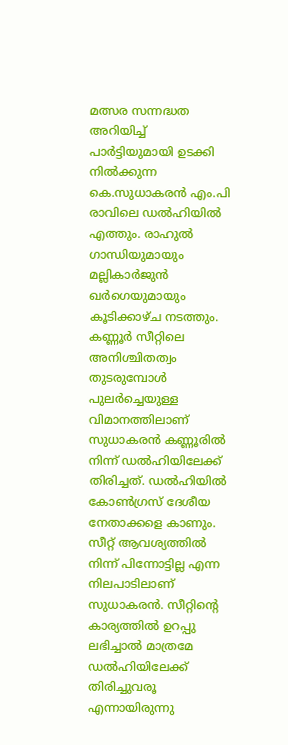മത്സര സന്നദ്ധത അറിയിച്ച് പാര്‍ട്ടിയുമായി ഉടക്കി നില്‍ക്കുന്ന കെ.സുധാകരന്‍ എം.പി രാവിലെ ഡല്‍ഹിയില്‍ എത്തും. രാഹുല്‍ ഗാന്ധിയുമായും മല്ലികാര്‍ജുന്‍ ഖര്‍ഗെയുമായും കൂടിക്കാഴ്ച നടത്തും. കണ്ണൂര്‍ സീറ്റിലെ അനിശ്ചിതത്വം തുടരുമ്പോള്‍ പുലര്‍ച്ചെയുള്ള വിമാനത്തിലാണ് സുധാകരന്‍ കണ്ണൂരില്‍ നിന്ന് ഡല്‍ഹിയിലേക്ക് തിരിച്ചത്. ഡല്‍ഹിയില്‍ കോണ്‍ഗ്രസ് ദേശീയ നേതാക്കളെ കാണും. സീറ്റ് ആവശ്യത്തില്‍ നിന്ന് പിന്നോട്ടില്ല എന്ന നിലപാടിലാണ് സുധാകരന്‍. സീറ്റിന്റെ കാര്യത്തില്‍ ഉറപ്പു ലഭിച്ചാല്‍ മാത്രമേ ഡല്‍ഹിയിലേക്ക് തിരിച്ചുവരൂ എന്നായിരുന്നു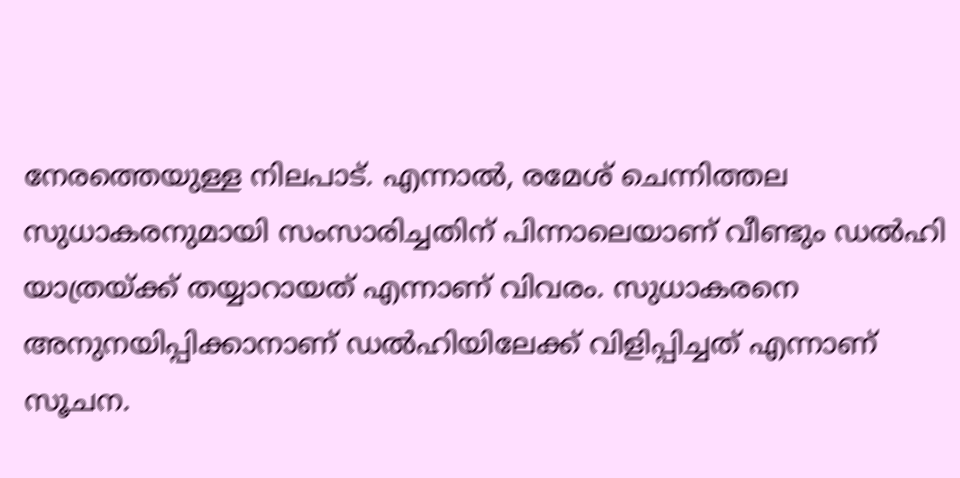നേരത്തെയുള്ള നിലപാട്. എന്നാല്‍, രമേശ് ചെന്നിത്തല സുധാകരനുമായി സംസാരിച്ചതിന് പിന്നാലെയാണ് വീണ്ടും ഡല്‍ഹി യാത്രയ്ക്ക് തയ്യാറായത് എന്നാണ് വിവരം. സുധാകരനെ അനുനയിപ്പിക്കാനാണ് ഡല്‍ഹിയിലേക്ക് വിളിപ്പിച്ചത് എന്നാണ് സൂചന.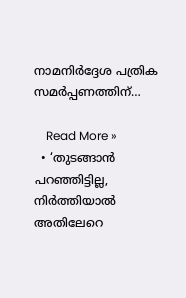നാമനിര്‍ദ്ദേശ പത്രിക സമര്‍പ്പണത്തിന്…

    Read More »
  • ‘തുടങ്ങാന്‍ പറഞ്ഞിട്ടില്ല, നിര്‍ത്തിയാല്‍ അതിലേറെ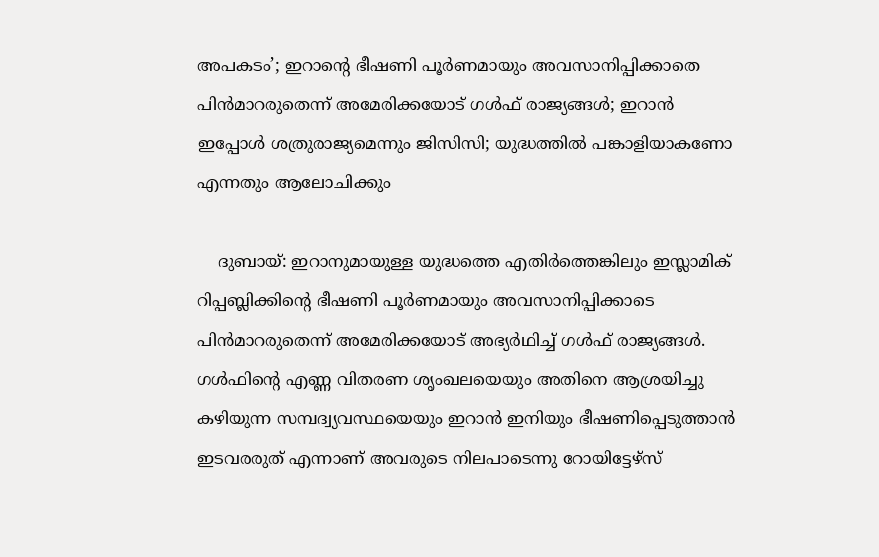അപകടം’; ഇറാന്റെ ഭീഷണി പൂര്‍ണമായും അവസാനിപ്പിക്കാതെ പിന്‍മാറരുതെന്ന് അമേരിക്കയോട് ഗള്‍ഫ് രാജ്യങ്ങള്‍; ഇറാന്‍ ഇപ്പോള്‍ ശത്രുരാജ്യമെന്നും ജിസിസി; യുദ്ധത്തില്‍ പങ്കാളിയാകണോ എന്നതും ആലോചിക്കും

    ദുബായ്: ഇറാനുമായുള്ള യുദ്ധത്തെ എതിര്‍ത്തെങ്കിലും ഇസ്ലാമിക് റിപ്പബ്ലിക്കിന്റെ ഭീഷണി പൂര്‍ണമായും അവസാനിപ്പിക്കാടെ പിന്‍മാറരുതെന്ന് അമേരിക്കയോട് അഭ്യര്‍ഥിച്ച് ഗള്‍ഫ് രാജ്യങ്ങള്‍. ഗള്‍ഫിന്റെ എണ്ണ വിതരണ ശൃംഖലയെയും അതിനെ ആശ്രയിച്ചു കഴിയുന്ന സമ്പദ്വ്യവസ്ഥയെയും ഇറാന്‍ ഇനിയും ഭീഷണിപ്പെടുത്താന്‍ ഇടവരരുത് എന്നാണ് അവരുടെ നിലപാടെന്നു റോയിട്ടേഴ്‌സ്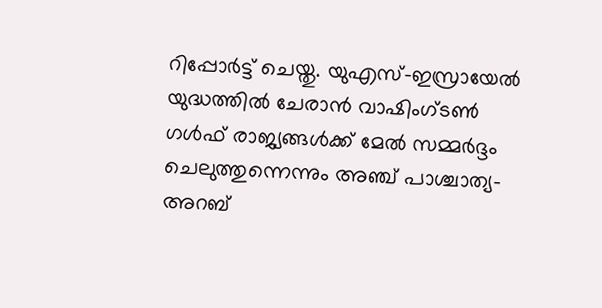റിപ്പോര്‍ട്ട് ചെയ്തു. യുഎസ്-ഇസ്രായേല്‍ യുദ്ധത്തില്‍ ചേരാന്‍ വാഷിംഗ്ടണ്‍ ഗള്‍ഫ് രാജ്യങ്ങള്‍ക്ക് മേല്‍ സമ്മര്‍ദ്ദം ചെലുത്തുന്നെന്നും അഞ്ച് പാശ്ചാത്യ-അറബ്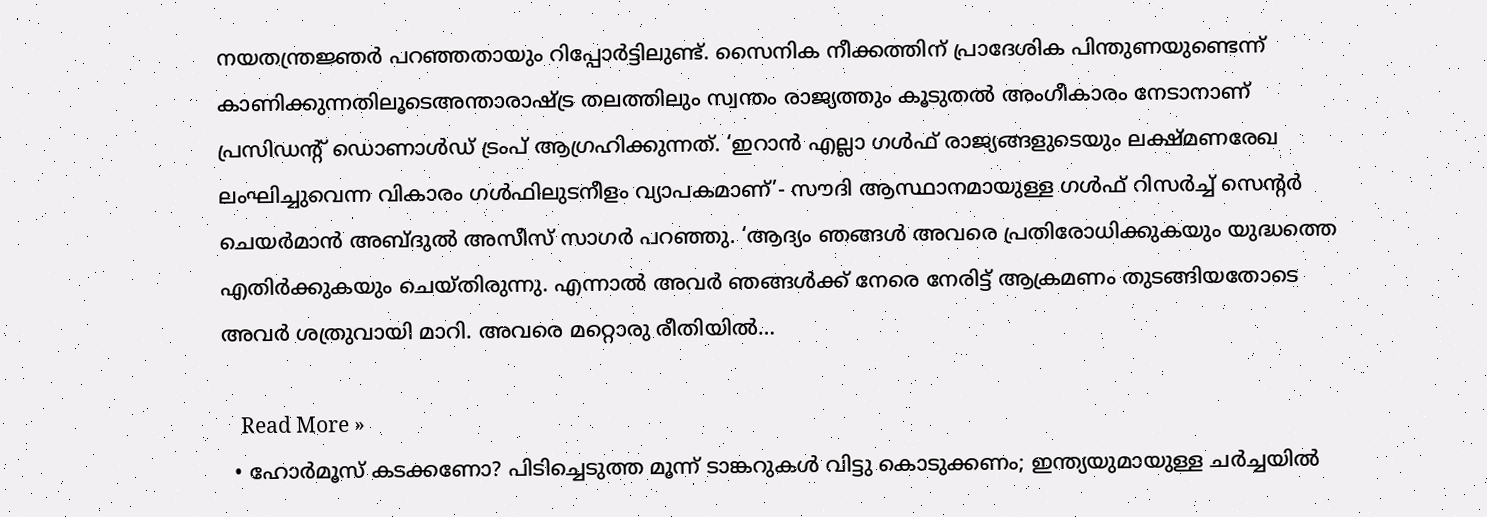നയതന്ത്രജ്ഞര്‍ പറഞ്ഞതായും റിപ്പോര്‍ട്ടിലുണ്ട്. സൈനിക നീക്കത്തിന് പ്രാദേശിക പിന്തുണയുണ്ടെന്ന് കാണിക്കുന്നതിലൂടെഅന്താരാഷ്ട്ര തലത്തിലും സ്വന്തം രാജ്യത്തും കൂടുതല്‍ അംഗീകാരം നേടാനാണ് പ്രസിഡന്റ് ഡൊണാള്‍ഡ് ട്രംപ് ആഗ്രഹിക്കുന്നത്. ‘ഇറാന്‍ എല്ലാ ഗള്‍ഫ് രാജ്യങ്ങളുടെയും ലക്ഷ്മണരേഖ ലംഘിച്ചുവെന്ന വികാരം ഗള്‍ഫിലുടനീളം വ്യാപകമാണ്’- സൗദി ആസ്ഥാനമായുള്ള ഗള്‍ഫ് റിസര്‍ച്ച് സെന്റര്‍ ചെയര്‍മാന്‍ അബ്ദുല്‍ അസീസ് സാഗര്‍ പറഞ്ഞു. ‘ആദ്യം ഞങ്ങള്‍ അവരെ പ്രതിരോധിക്കുകയും യുദ്ധത്തെ എതിര്‍ക്കുകയും ചെയ്തിരുന്നു. എന്നാല്‍ അവര്‍ ഞങ്ങള്‍ക്ക് നേരെ നേരിട്ട് ആക്രമണം തുടങ്ങിയതോടെ അവര്‍ ശത്രുവായി മാറി. അവരെ മറ്റൊരു രീതിയില്‍…

    Read More »
  • ഹോര്‍മൂസ് കടക്കണോ? പിടിച്ചെടുത്ത മൂന്ന് ടാങ്കറുകള്‍ വിട്ടു കൊടുക്കണം; ഇന്ത്യയുമായുള്ള ചര്‍ച്ചയില്‍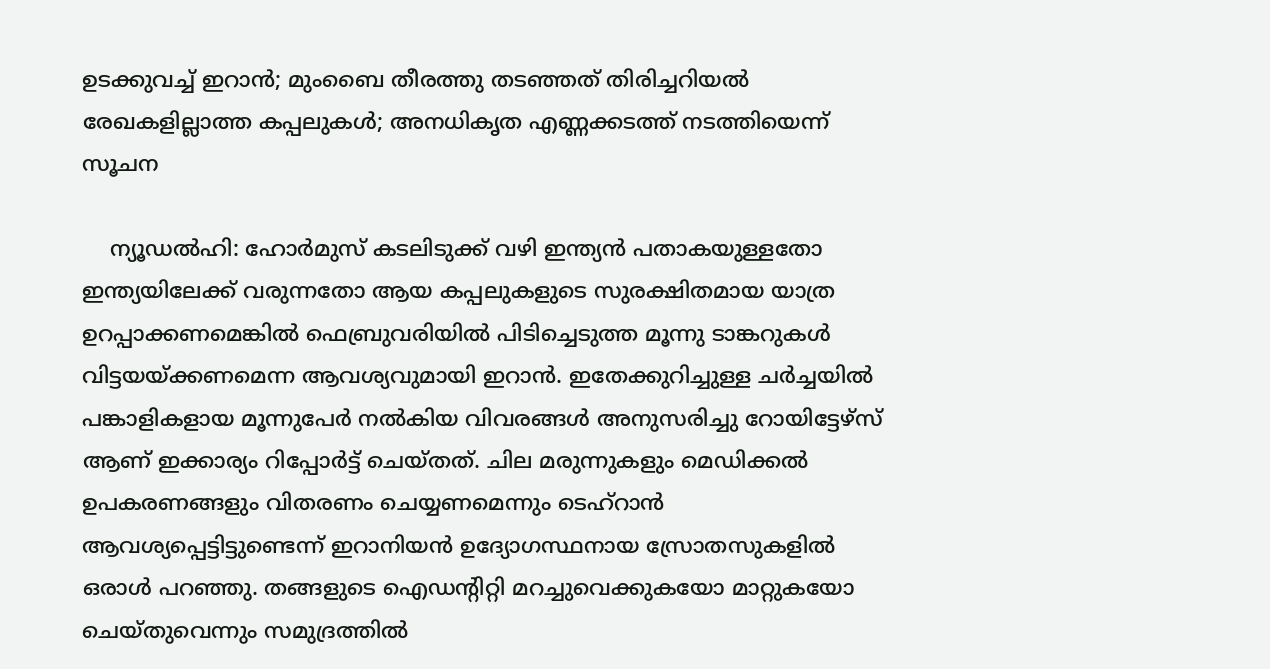ഉടക്കുവച്ച് ഇറാന്‍; മുംബൈ തീരത്തു തടഞ്ഞത് തിരിച്ചറിയല്‍ രേഖകളില്ലാത്ത കപ്പലുകള്‍; അനധികൃത എണ്ണക്കടത്ത് നടത്തിയെന്ന് സൂചന

    ന്യൂഡല്‍ഹി: ഹോര്‍മുസ് കടലിടുക്ക് വഴി ഇന്ത്യന്‍ പതാകയുള്ളതോ ഇന്ത്യയിലേക്ക് വരുന്നതോ ആയ കപ്പലുകളുടെ സുരക്ഷിതമായ യാത്ര ഉറപ്പാക്കണമെങ്കില്‍ ഫെബ്രുവരിയില്‍ പിടിച്ചെടുത്ത മൂന്നു ടാങ്കറുകള്‍ വിട്ടയയ്ക്കണമെന്ന ആവശ്യവുമായി ഇറാന്‍. ഇതേക്കുറിച്ചുള്ള ചര്‍ച്ചയില്‍ പങ്കാളികളായ മൂന്നുപേര്‍ നല്‍കിയ വിവരങ്ങള്‍ അനുസരിച്ചു റോയിട്ടേഴ്‌സ് ആണ് ഇക്കാര്യം റിപ്പോര്‍ട്ട് ചെയ്തത്. ചില മരുന്നുകളും മെഡിക്കല്‍ ഉപകരണങ്ങളും വിതരണം ചെയ്യണമെന്നും ടെഹ്റാന്‍ ആവശ്യപ്പെട്ടിട്ടുണ്ടെന്ന് ഇറാനിയന്‍ ഉദ്യോഗസ്ഥനായ സ്രോതസുകളില്‍ ഒരാള്‍ പറഞ്ഞു. തങ്ങളുടെ ഐഡന്റിറ്റി മറച്ചുവെക്കുകയോ മാറ്റുകയോ ചെയ്തുവെന്നും സമുദ്രത്തില്‍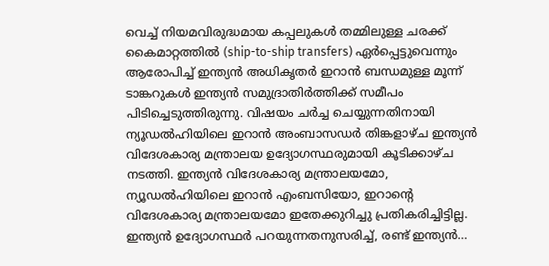വെച്ച് നിയമവിരുദ്ധമായ കപ്പലുകള്‍ തമ്മിലുള്ള ചരക്ക് കൈമാറ്റത്തില്‍ (ship-to-ship transfers) ഏര്‍പ്പെട്ടുവെന്നും ആരോപിച്ച് ഇന്ത്യന്‍ അധികൃതര്‍ ഇറാന്‍ ബന്ധമുള്ള മൂന്ന് ടാങ്കറുകള്‍ ഇന്ത്യന്‍ സമുദ്രാതിര്‍ത്തിക്ക് സമീപം പിടിച്ചെടുത്തിരുന്നു. വിഷയം ചര്‍ച്ച ചെയ്യുന്നതിനായി ന്യൂഡല്‍ഹിയിലെ ഇറാന്‍ അംബാസഡര്‍ തിങ്കളാഴ്ച ഇന്ത്യന്‍ വിദേശകാര്യ മന്ത്രാലയ ഉദ്യോഗസ്ഥരുമായി കൂടിക്കാഴ്ച നടത്തി. ഇന്ത്യന്‍ വിദേശകാര്യ മന്ത്രാലയമോ, ന്യൂഡല്‍ഹിയിലെ ഇറാന്‍ എംബസിയോ, ഇറാന്റെ വിദേശകാര്യ മന്ത്രാലയമോ ഇതേക്കുറിച്ചു പ്രതികരിച്ചിട്ടില്ല. ഇന്ത്യന്‍ ഉദ്യോഗസ്ഥര്‍ പറയുന്നതനുസരിച്ച്, രണ്ട് ഇന്ത്യന്‍…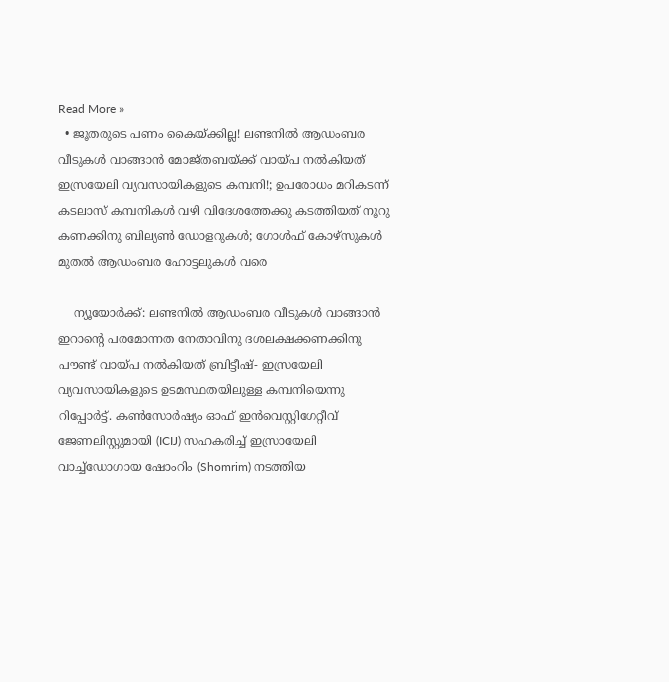Read More »
  • ജൂതരുടെ പണം കൈയ്ക്കില്ല! ലണ്ടനില്‍ ആഡംബര വീടുകള്‍ വാങ്ങാന്‍ മോജ്തബയ്ക്ക് വായ്പ നല്‍കിയത് ഇസ്രയേലി വ്യവസായികളുടെ കമ്പനി!; ഉപരോധം മറികടന്ന് കടലാസ് കമ്പനികള്‍ വഴി വിദേശത്തേക്കു കടത്തിയത് നൂറു കണക്കിനു ബില്യണ്‍ ഡോളറുകള്‍; ഗോള്‍ഫ് കോഴ്‌സുകള്‍ മുതല്‍ ആഡംബര ഹോട്ടലുകള്‍ വരെ

    ന്യൂയോര്‍ക്ക്: ലണ്ടനില്‍ ആഡംബര വീടുകള്‍ വാങ്ങാന്‍ ഇറാന്റെ പരമോന്നത നേതാവിനു ദശലക്ഷക്കണക്കിനു പൗണ്ട് വായ്പ നല്‍കിയത് ബ്രിട്ടീഷ്- ഇസ്രയേലി വ്യവസായികളുടെ ഉടമസ്ഥതയിലുള്ള കമ്പനിയെന്നു റിപ്പോര്‍ട്ട്. കണ്‍സോര്‍ഷ്യം ഓഫ് ഇന്‍വെസ്റ്റിഗേറ്റീവ് ജേണലിസ്റ്റുമായി (ICIJ) സഹകരിച്ച് ഇസ്രായേലി വാച്ച്‌ഡോഗായ ഷോംറിം (Shomrim) നടത്തിയ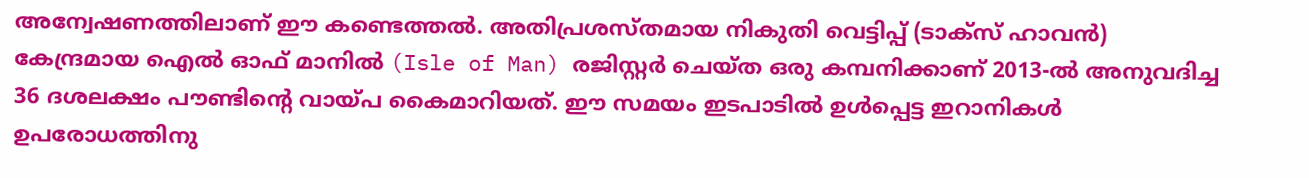അന്വേഷണത്തിലാണ് ഈ കണ്ടെത്തല്‍. അതിപ്രശസ്തമായ നികുതി വെട്ടിപ്പ് (ടാക്‌സ് ഹാവന്‍) കേന്ദ്രമായ ഐല്‍ ഓഫ് മാനില്‍ (Isle of Man) രജിസ്റ്റര്‍ ചെയ്ത ഒരു കമ്പനിക്കാണ് 2013-ല്‍ അനുവദിച്ച 36 ദശലക്ഷം പൗണ്ടിന്റെ വായ്പ കൈമാറിയത്. ഈ സമയം ഇടപാടില്‍ ഉള്‍പ്പെട്ട ഇറാനികള്‍ ഉപരോധത്തിനു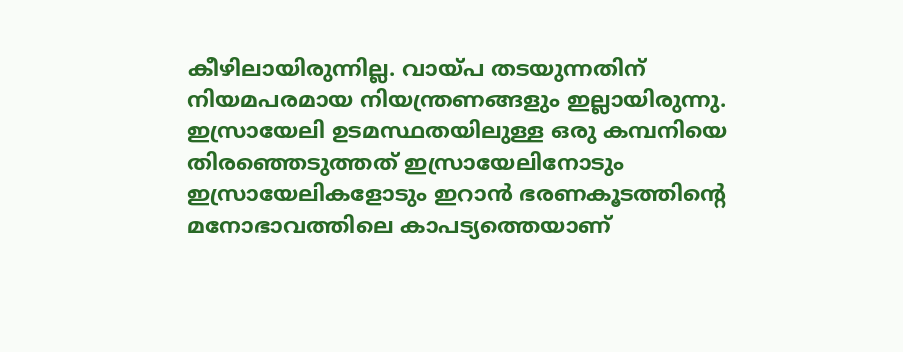കീഴിലായിരുന്നില്ല. വായ്പ തടയുന്നതിന് നിയമപരമായ നിയന്ത്രണങ്ങളും ഇല്ലായിരുന്നു. ഇസ്രായേലി ഉടമസ്ഥതയിലുള്ള ഒരു കമ്പനിയെ തിരഞ്ഞെടുത്തത് ഇസ്രായേലിനോടും ഇസ്രായേലികളോടും ഇറാന്‍ ഭരണകൂടത്തിന്റെ മനോഭാവത്തിലെ കാപട്യത്തെയാണ്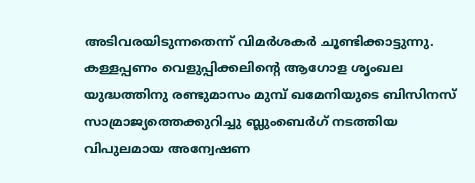അടിവരയിടുന്നതെന്ന് വിമര്‍ശകര്‍ ചൂണ്ടിക്കാട്ടുന്നു. കള്ളപ്പണം വെളുപ്പിക്കലിന്റെ ആഗോള ശൃംഖല യുദ്ധത്തിനു രണ്ടുമാസം മുമ്പ് ഖമേനിയുടെ ബിസിനസ് സാമ്രാജ്യത്തെക്കുറിച്ചു ബ്ലുംബെര്‍ഗ് നടത്തിയ വിപുലമായ അന്വേഷണ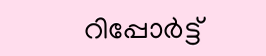റിപ്പോര്‍ട്ട്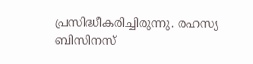പ്രസിദ്ധീകരിച്ചിരുന്നു. രഹസ്യ ബിസിനസ്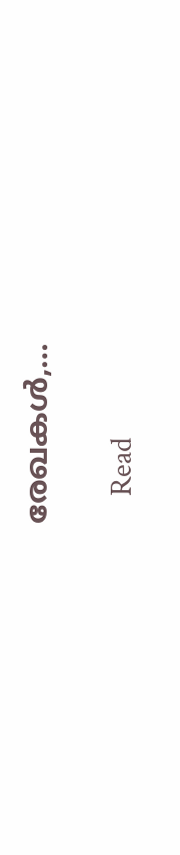രേഖകള്‍,…

    Read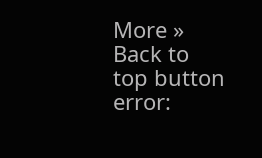More »
Back to top button
error: